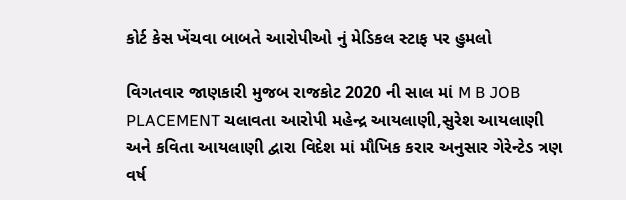કોર્ટ કેસ ખેંચવા બાબતે આરોપીઓ નું મેડિકલ સ્ટાફ પર હુમલો

વિગતવાર જાણકારી મુજબ રાજકોટ 2020 ની સાલ માં M B JOB PLACEMENT ચલાવતા આરોપી મહેન્દ્ર આયલાણી,સુરેશ આયલાણી અને કવિતા આયલાણી દ્વારા વિદેશ માં મૌખિક કરાર અનુસાર ગેરેન્ટેડ ત્રણ વર્ષ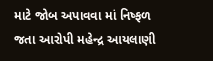માટે જોબ અપાવવા માં નિષ્ફળ જતા આરોપી મહેન્દ્ર આયલાણી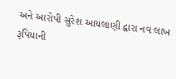અને આરોપી સુરેશ આયલાણી દ્વારા નવ લાખ રૂપિયાની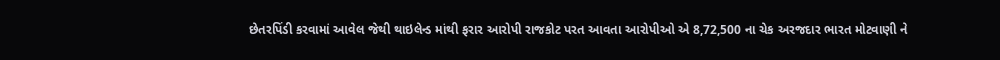છેતરપિંડી કરવામાં આવેલ જેથી થાઇલેન્ડ માંથી ફરાર આરોપી રાજકોટ પરત આવતા આરોપીઓ એ 8,72,500 ના ચેક અરજદાર ભારત મોટવાણી ને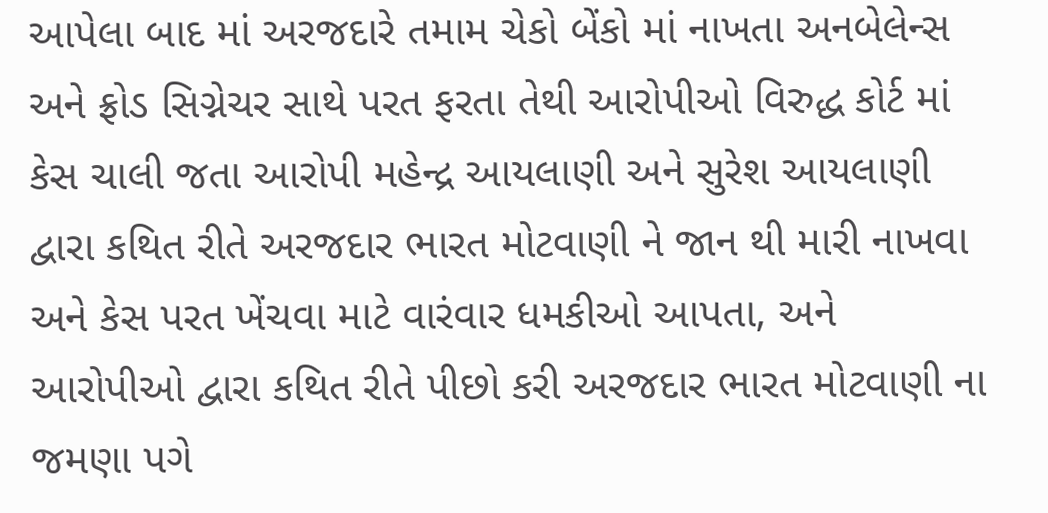આપેલા બાદ માં અરજદારે તમામ ચેકો બેંકો માં નાખતા અનબેલેન્સ અને ફ્રોડ સિગ્નેચર સાથે પરત ફરતા તેથી આરોપીઓ વિરુદ્ધ કોર્ટ માં કેસ ચાલી જતા આરોપી મહેન્દ્ર આયલાણી અને સુરેશ આયલાણી દ્વારા કથિત રીતે અરજદાર ભારત મોટવાણી ને જાન થી મારી નાખવા અને કેસ પરત ખેંચવા માટે વારંવાર ધમકીઓ આપતા, અને આરોપીઓ દ્વારા કથિત રીતે પીછો કરી અરજદાર ભારત મોટવાણી ના જમણા પગે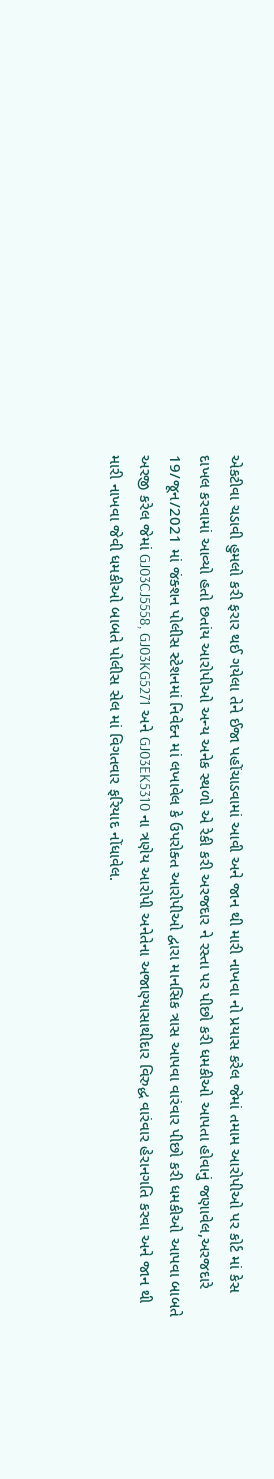એકટીવા ચડાવી હુમલો કરી ફરાર થઈ ગયેલા તેને ઈજા પહોંચાડવામાં આવી અને જાન થી મારી નાખવા નો પ્રયાસ કરેલ જેમાં તમામ આરોપીઓ પર કોર્ટ માં કેસ દાખલ કરવામાં આવ્યો હતો છતાંય આરોપીઓ અન્ય અનેક સ્થળો એ રેકી કરી અરજદાર ને રસ્તા પર પીછો કરી ધમકીઓ આપતા હોવાનું જણાવેલ,અરજદારે 19/જૂન/2021 માં જંક્શન પોલીસ સ્ટેશનમાં નિવેદન માં લખાવેલ કે ઉપરોક્ત આરોપીઓ દ્વારા માનસિક ત્રાસ આપવા વારંવાર પીછો કરી ધમકીઓ આપવા બાબતે અરજી કરેલ જેમાં GJ03CJ5558, GJ03KG5271 અને GJ03EK5310 ના ત્રણેય આરોપી અનેતેના અજાણ્યાસાથીદાર વિરુદ્ધ વારંવાર હેરાનગતિ કરવા અને જાન થી મારી નાખવા જેવી ધમકીઓ બાબતે પોલીસ સેલ માં વિગતવાર ફરિયાદ નોંધાવેલ.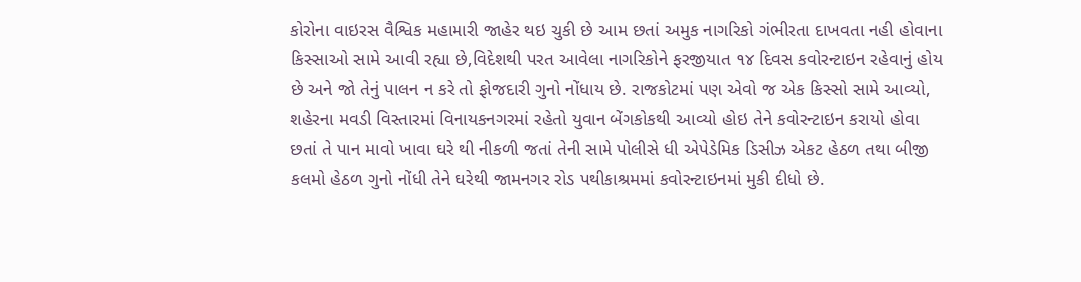કોરોના વાઇરસ વૈશ્વિક મહામારી જાહેર થઇ ચુકી છે આમ છતાં અમુક નાગરિકો ગંભીરતા દાખવતા નહી હોવાના કિસ્સાઓ સામે આવી રહ્યા છે,વિદેશથી પરત આવેલા નાગરિકોને ફરજીયાત ૧૪ દિવસ કવોરન્ટાઇન રહેવાનું હોય છે અને જો તેનું પાલન ન કરે તો ફોજદારી ગુનો નોંધાય છે. રાજકોટમાં પણ એવો જ એક કિસ્સો સામે આવ્યો, શહેરના મવડી વિસ્તારમાં વિનાયકનગરમાં રહેતો યુવાન બેંગકોકથી આવ્યો હોઇ તેને કવોરન્ટાઇન કરાયો હોવા છતાં તે પાન માવો ખાવા ઘરે થી નીકળી જતાં તેની સામે પોલીસે ધી એપેડેમિક ડિસીઝ એકટ હેઠળ તથા બીજી કલમો હેઠળ ગુનો નોંધી તેને ઘરેથી જામનગર રોડ પથીકાશ્રમમાં કવોરન્ટાઇનમાં મુકી દીધો છે.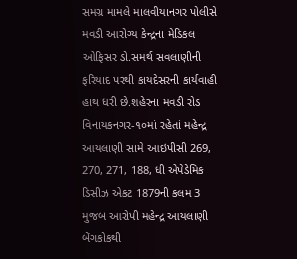સમગ્ર મામલે માલવીયાનગર પોલીસે મવડી આરોગ્ય કેન્દ્રના મેડિકલ ઓફિસર ડો.સમર્થ સવલાણીની ફરિયાદ પરથી કાયદેસરની કાર્યવાહી હાથ ધરી છે.શહેરના મવડી રોડ વિનાયકનગર-૧૦માં રહેતાં મહેન્દ્ર આયલાણી સામે આઇપીસી 269, 270, 271, 188, ધી એપેડેમિક ડિસીઝ એકટ 1879ની કલમ 3 મુજબ આરોપી મહેન્દ્ર આયલાણી બેંગકોકથી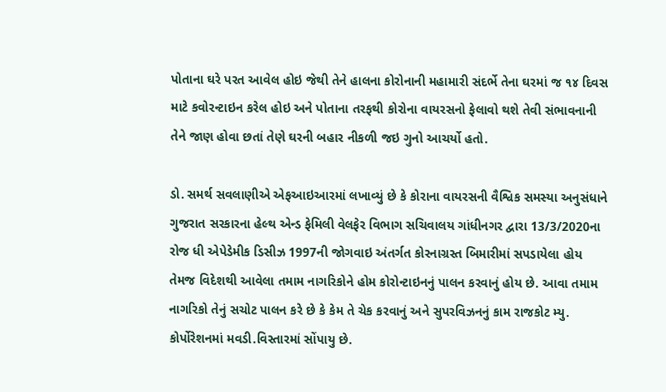પોતાના ઘરે પરત આવેલ હોઇ જેથી તેને હાલના કોરોનાની મહામારી સંદર્ભે તેના ઘરમાં જ ૧૪ દિવસ માટે કવોરન્ટાઇન કરેલ હોઇ અને પોતાના તરફથી કોરોના વાયરસનો ફેલાવો થશે તેવી સંભાવનાની તેને જાણ હોવા છતાં તેણે ઘરની બહાર નીકળી જઇ ગુનો આચર્યો હતો.

ડો. સમર્થ સવલાણીએ એફઆઇઆરમાં લખાવ્યું છે કે કોરાના વાયરસની વૈશ્વિક સમસ્યા અનુસંધાને ગુજરાત સરકારના હેલ્થ એન્ડ ફેમિલી વેલફેર વિભાગ સચિવાલય ગાંધીનગર દ્વારા 13/3/2020ના રોજ ધી એપેડેમીક ડિસીઝ 1997ની જોગવાઇ અંતર્ગત કોરનાગ્રસ્ત બિમારીમાં સપડાયેલા હોય તેમજ વિદેશથી આવેલા તમામ નાગરિકોને હોમ કોરોન્ટાઇનનું પાલન કરવાનું હોય છે. આવા તમામ નાગરિકો તેનું સચોટ પાલન કરે છે કે કેમ તે ચેક કરવાનું અને સુપરવિઝનનું કામ રાજકોટ મ્યુ. કોર્પોરેશનમાં મવડી.વિસ્તારમાં સોંપાયુ છે.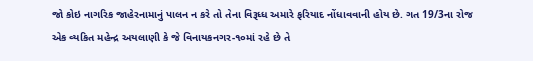જો કોઇ નાગરિક જાહેરનામાનું પાલન ન કરે તો તેના વિરૂધ્ધ અમારે ફરિયાદ નોંધાવવાની હોય છે. ગત 19/3ના રોજ એક વ્યકિત મહેન્દ્ર અયલાણી કે જે વિનાયકનગર-૧૦માં રહે છે તે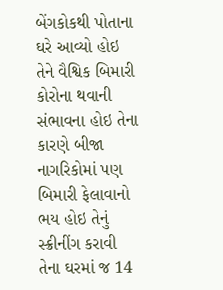બેંગકોકથી પોતાના ઘરે આવ્યો હોઇ તેને વૈશ્વિક બિમારી કોરોના થવાની સંભાવના હોઇ તેના કારણે બીજા નાગરિકોમાં પણ બિમારી ફેલાવાનો ભય હોઇ તેનું સ્ક્રીનીંગ કરાવી તેના ઘરમાં જ 14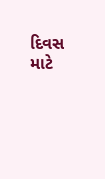દિવસ માટે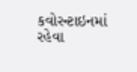કવોરન્ટાઇનમાં રહેવા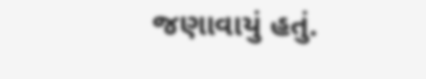જણાવાયું હતું.